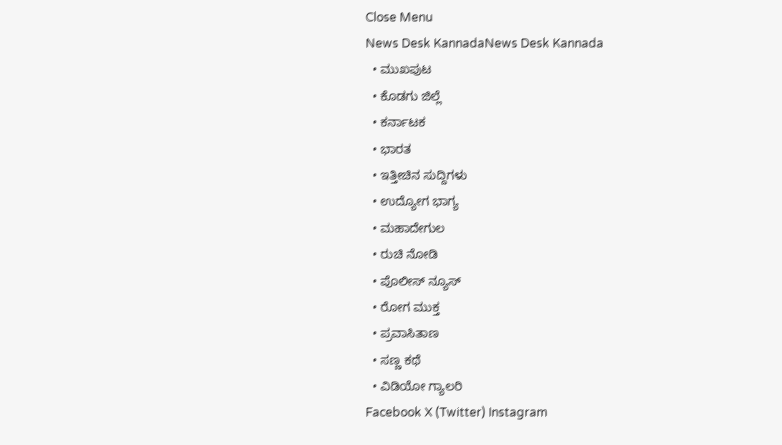Close Menu
News Desk KannadaNews Desk Kannada
  • ಮುಖಪುಟ
  • ಕೊಡಗು ಜಿಲ್ಲೆ
  • ಕರ್ನಾಟಕ
  • ಭಾರತ
  • ಇತ್ತೀಚಿನ ಸುದ್ದಿಗಳು
  • ಉದ್ಯೋಗ ಭಾಗ್ಯ
  • ಮಹಾದೇಗುಲ
  • ರುಚಿ ನೋಡಿ
  • ಪೊಲೀಸ್ ನ್ಯೂಸ್
  • ರೋಗ ಮುಕ್ತ
  • ಪ್ರವಾಸಿತಾಣ
  • ಸಣ್ಣ ಕಥೆ
  • ವಿಡಿಯೋ ಗ್ಯಾಲರಿ
Facebook X (Twitter) Instagram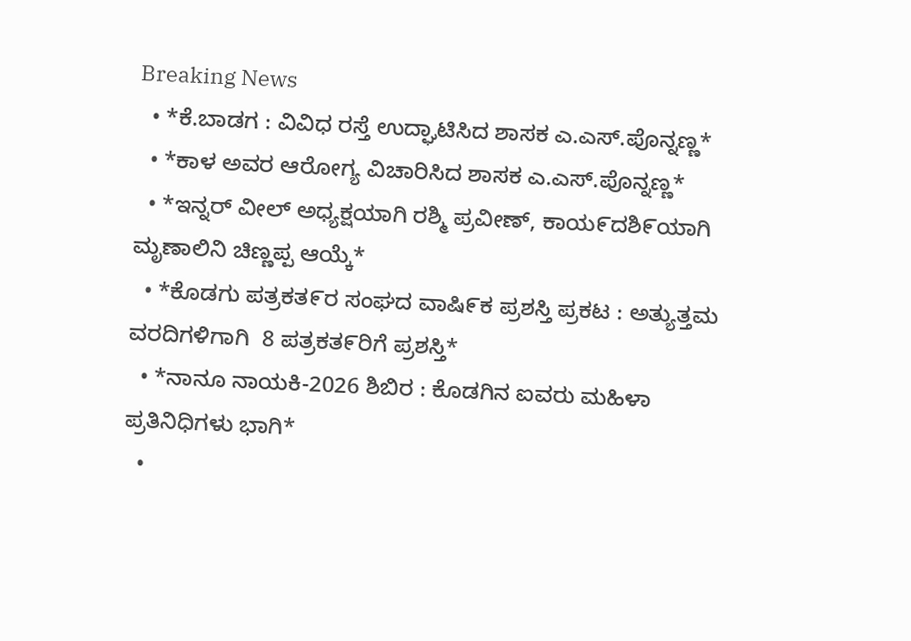Breaking News
  • *ಕೆ.ಬಾಡಗ : ವಿವಿಧ ರಸ್ತೆ ಉದ್ಘಾಟಿಸಿದ ಶಾಸಕ ಎ.ಎಸ್.ಪೊನ್ನಣ್ಣ*
  • *ಕಾಳ ಅವರ ಆರೋಗ್ಯ ವಿಚಾರಿಸಿದ ಶಾಸಕ ಎ.ಎಸ್.ಪೊನ್ನಣ್ಣ*
  • *ಇನ್ನರ್ ವೀಲ್ ಅಧ್ಯಕ್ಷಯಾಗಿ ರಶ್ಮಿ ಪ್ರವೀಣ್, ಕಾಯ೯ದಶಿ೯ಯಾಗಿ ಮೃಣಾಲಿನಿ ಚಿಣ್ಣಪ್ಪ ಆಯ್ಕೆ*
  • *ಕೊಡಗು ಪತ್ರಕತ೯ರ ಸಂಘದ ವಾಷಿ೯ಕ ಪ್ರಶಸ್ತಿ ಪ್ರಕಟ : ಅತ್ಯುತ್ತಮ ವರದಿಗಳಿಗಾಗಿ  8 ಪತ್ರಕತ೯ರಿಗೆ ಪ್ರಶಸ್ತಿ*
  • *ನಾನೂ ನಾಯಕಿ-2026 ಶಿಬಿರ : ಕೊಡಗಿನ ಐವರು ಮಹಿಳಾ ಪ್ರತಿನಿಧಿಗಳು ಭಾಗಿ*
  •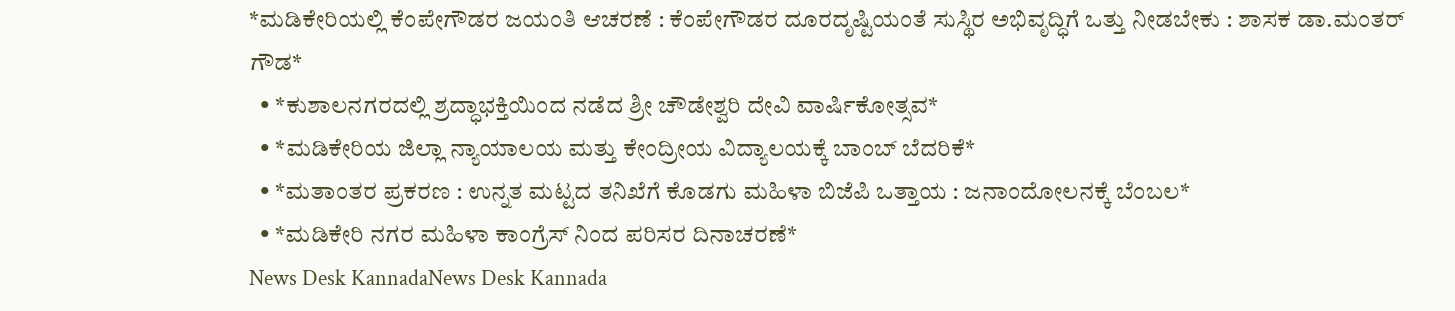*ಮಡಿಕೇರಿಯಲ್ಲಿ ಕೆಂಪೇಗೌಡರ ಜಯಂತಿ ಆಚರಣೆ : ಕೆಂಪೇಗೌಡರ ದೂರದೃಷ್ಟಿಯಂತೆ ಸುಸ್ಥಿರ ಅಭಿವೃದ್ಧಿಗೆ ಒತ್ತು ನೀಡಬೇಕು : ಶಾಸಕ ಡಾ.ಮಂತರ್ ಗೌಡ*
  • *ಕುಶಾಲನಗರದಲ್ಲಿ ಶ್ರದ್ಧಾಭಕ್ತಿಯಿಂದ ನಡೆದ ಶ್ರೀ ಚೌಡೇಶ್ವರಿ ದೇವಿ ವಾರ್ಷಿಕೋತ್ಸವ*
  • *ಮಡಿಕೇರಿಯ ಜಿಲ್ಲಾ ನ್ಯಾಯಾಲಯ ಮತ್ತು ಕೇಂದ್ರೀಯ ವಿದ್ಯಾಲಯಕ್ಕೆ ಬಾಂಬ್ ಬೆದರಿಕೆ*
  • *ಮತಾಂತರ ಪ್ರಕರಣ : ಉನ್ನತ ಮಟ್ಟದ ತನಿಖೆಗೆ ಕೊಡಗು ಮಹಿಳಾ ಬಿಜೆಪಿ ಒತ್ತಾಯ : ಜನಾಂದೋಲನಕ್ಕೆ ಬೆಂಬಲ*
  • *ಮಡಿಕೇರಿ ನಗರ ಮಹಿಳಾ ಕಾಂಗ್ರೆಸ್ ನಿಂದ ಪರಿಸರ ದಿನಾಚರಣೆ*
News Desk KannadaNews Desk Kannada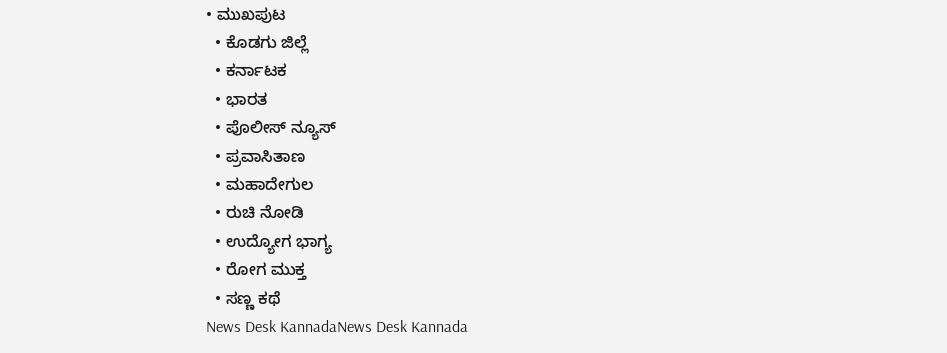• ಮುಖಪುಟ
  • ಕೊಡಗು ಜಿಲ್ಲೆ
  • ಕರ್ನಾಟಕ
  • ಭಾರತ
  • ಪೊಲೀಸ್ ನ್ಯೂಸ್
  • ಪ್ರವಾಸಿತಾಣ
  • ಮಹಾದೇಗುಲ
  • ರುಚಿ ನೋಡಿ
  • ಉದ್ಯೋಗ ಭಾಗ್ಯ
  • ರೋಗ ಮುಕ್ತ
  • ಸಣ್ಣ ಕಥೆ
News Desk KannadaNews Desk Kannada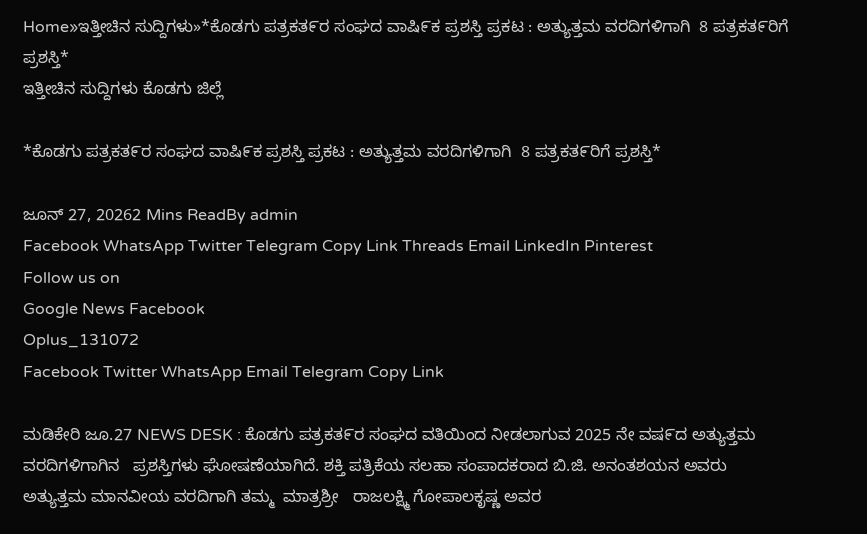Home»ಇತ್ತೀಚಿನ ಸುದ್ದಿಗಳು»*ಕೊಡಗು ಪತ್ರಕತ೯ರ ಸಂಘದ ವಾಷಿ೯ಕ ಪ್ರಶಸ್ತಿ ಪ್ರಕಟ : ಅತ್ಯುತ್ತಮ ವರದಿಗಳಿಗಾಗಿ  8 ಪತ್ರಕತ೯ರಿಗೆ ಪ್ರಶಸ್ತಿ*
ಇತ್ತೀಚಿನ ಸುದ್ದಿಗಳು ಕೊಡಗು ಜಿಲ್ಲೆ

*ಕೊಡಗು ಪತ್ರಕತ೯ರ ಸಂಘದ ವಾಷಿ೯ಕ ಪ್ರಶಸ್ತಿ ಪ್ರಕಟ : ಅತ್ಯುತ್ತಮ ವರದಿಗಳಿಗಾಗಿ  8 ಪತ್ರಕತ೯ರಿಗೆ ಪ್ರಶಸ್ತಿ*

ಜೂನ್ 27, 20262 Mins ReadBy admin
Facebook WhatsApp Twitter Telegram Copy Link Threads Email LinkedIn Pinterest
Follow us on
Google News Facebook
Oplus_131072
Facebook Twitter WhatsApp Email Telegram Copy Link

ಮಡಿಕೇರಿ ಜೂ.27 NEWS DESK : ಕೊಡಗು ಪತ್ರಕತ೯ರ ಸಂಘದ ವತಿಯಿಂದ ನೀಡಲಾಗುವ 2025 ನೇ ವಷ೯ದ ಅತ್ಯುತ್ತಮ ವರದಿಗಳಿಗಾಗಿನ   ಪ್ರಶಸ್ತಿಗಳು ಘೋಷಣೆಯಾಗಿದೆ. ಶಕ್ತಿ ಪತ್ರಿಕೆಯ ಸಲಹಾ ಸಂಪಾದಕರಾದ ಬಿ.ಜಿ. ಅನಂತಶಯನ ಅವರು  ಅತ್ಯುತ್ತಮ ಮಾನವೀಯ ವರದಿಗಾಗಿ ತಮ್ಮ  ಮಾತ್ರಶ್ರೀ   ರಾಜಲಕ್ಷ್ಮಿ ಗೋಪಾಲಕೃಷ್ಣ ಅವರ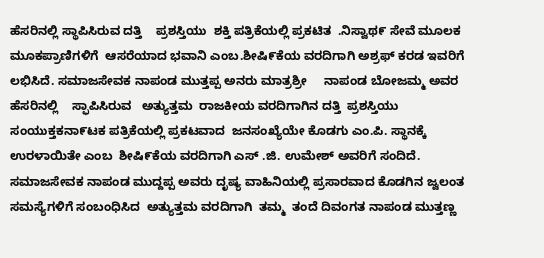ಹೆಸರಿನಲ್ಲಿ ಸ್ಥಾಪಿಸಿರುವ ದತ್ತಿ    ಪ್ರಶಸ್ತಿಯು  ಶಕ್ತಿ ಪತ್ರಿಕೆಯಲ್ಲಿ ಪ್ರಕಟಿತ  .ನಿಸ್ವಾಥ೯ ಸೇವೆ ಮೂಲಕ  ಮೂಕಪ್ರಾಣಿಗಳಿಗೆ  ಆಸರೆಯಾದ ಭವಾನಿ ಎಂಬ.ಶೀಷಿ೯ಕೆಯ ವರದಿಗಾಗಿ ಅಶ್ರಫ್ ಕರಡ ಇವರಿಗೆ ಲಭಿಸಿದೆ. ಸಮಾಜಸೇವಕ ನಾಪಂಡ ಮುತ್ತಪ್ಪ ಅನರು ಮಾತ್ರಶ್ರೀ     ನಾಪಂಡ ಬೋಜಮ್ಮ ಅವರ ಹೆಸರಿನಲ್ಲಿ    ಸ್ಫಾಪಿಸಿರುವ   ಅತ್ಯುತ್ತಮ  ರಾಜಕೀಯ ವರದಿಗಾಗಿನ ದತ್ತಿ  ಪ್ರಶಸ್ತಿಯು ಸಂಯುಕ್ತಕನಾ೯ಟಕ ಪತ್ರಿಕೆಯಲ್ಲಿ ಪ್ರಕಟವಾದ  ಜನಸಂಖ್ಯೆಯೇ ಕೊಡಗು ಎಂ.ಪಿ. ಸ್ಥಾನಕ್ಕೆ ಉರಳಾಯಿತೇ ಎಂಬ  ಶೀಷಿ೯ಕೆಯ ವರದಿಗಾಗಿ ಎಸ್ .ಜಿ. ಉಮೇಶ್ ಅವರಿಗೆ ಸಂದಿದೆ. ಸಮಾಜಸೇವಕ ನಾಪಂಡ ಮುದ್ದಪ್ಪ ಅವರು ದೃಷ್ಯ ವಾಹಿನಿಯಲ್ಲಿ ಪ್ರಸಾರವಾದ ಕೊಡಗಿನ ಜ್ವಲಂತ ಸಮಸ್ಯೆಗಳಿಗೆ ಸಂಬಂಧಿಸಿದ  ಅತ್ಯುತ್ತಮ ವರದಿಗಾಗಿ  ತಮ್ಮ  ತಂದೆ ದಿವಂಗತ ನಾಪಂಡ ಮುತ್ತಣ್ಣ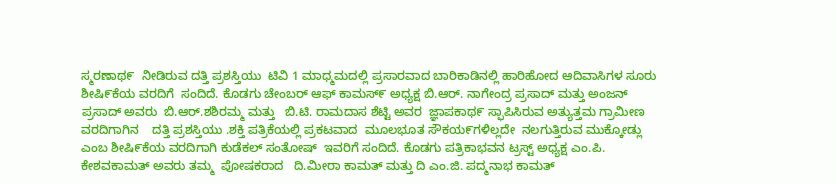ಸ್ಮರಣಾಥ೯  ನೀಡಿರುವ ದತ್ತಿ ಪ್ರಶಸ್ತಿಯು  ಟಿವಿ 1 ಮಾಧ್ಮಮದಲ್ಲಿ ಪ್ರಸಾರವಾದ ಬಾರಿಕಾಡಿನಲ್ಲಿ ಹಾರಿಹೋದ ಆದಿವಾಸಿಗಳ ಸೂರು ಶೀಷಿ೯ಕೆಯ ವರದಿಗೆ  ಸಂದಿದೆ. ಕೊಡಗು ಚೇಂಬರ್ ಆಫ್ ಕಾಮಸ್೯ ಅಧ್ಯಕ್ಷ ಬಿ.ಆರ್. ನಾಗೇಂದ್ರ ಪ್ರಸಾದ್ ಮತ್ತು ಅಂಜನ್ ಪ್ರಸಾದ್ ಅವರು  ಬಿ.ಆರ್.ಶಶಿರಮ್ಮ ಮತ್ತು   ಬಿ.ಟಿ. ರಾಮದಾಸ ಶೆಟ್ಟಿ ಅವರ  ಜ್ಞಾಪಕಾಥ೯ ಸ್ಫಾಪಿಸಿರುವ ಅತ್ಯುತ್ತಮ ಗ್ರಾಮೀಣ ವರದಿಗಾಗಿನ    ದತ್ತಿ ಪ್ರಶಸ್ತಿಯು .ಶಕ್ತಿ ಪತ್ರಿಕೆಯಲ್ಲಿ ಪ್ರಕಟವಾದ  ಮೂಲಭೂತ ಸೌಕಯ೯ಗಳಿಲ್ಲದೇ  ನಲಗುತ್ತಿರುವ ಮುಕ್ಕೋಡ್ಲು ಎಂಬ ಶೀಷಿ೯ಕೆಯ ವರದಿಗಾಗಿ ಕುಡೆಕಲ್ ಸಂತೋಷ್  ಇವರಿಗೆ ಸಂದಿದೆ. ಕೊಡಗು ಪತ್ರಿಕಾಭವನ ಟ್ರಸ್ಟ್ ಅಧ್ಯಕ್ಷ ಎಂ.ಪಿ. ಕೇಶವಕಾಮತ್ ಅವರು ತಮ್ಮ  ಪೋಷಕರಾದ   ದಿ.ಮೀರಾ ಕಾಮತ್ ಮತ್ತು ದಿ ಎಂ.ಜಿ. ಪದ್ಮನಾಭ ಕಾಮತ್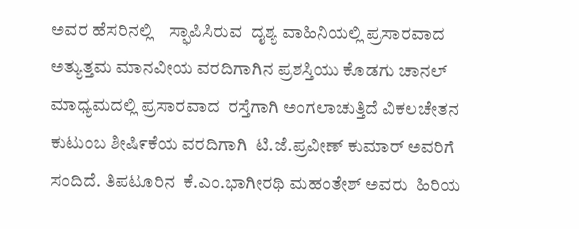ಅವರ ಹೆಸರಿನಲ್ಲಿ    ಸ್ಫಾಪಿಸಿರುವ  ದೖಶ್ಯ ವಾಹಿನಿಯಲ್ಲಿ ಪ್ರಸಾರವಾದ  ಅತ್ಯುತ್ತಮ ಮಾನವೀಯ ವರದಿಗಾಗಿನ ಪ್ರಶಸ್ತಿಯು ಕೊಡಗು ಚಾನಲ್ ಮಾಧ್ಯಮದಲ್ಲಿ ಪ್ರಸಾರವಾದ  ರಸ್ತೆಗಾಗಿ ಅಂಗಲಾಚುತ್ತಿದೆ ವಿಕಲಚೇತನ ಕುಟುಂಬ ಶೀಷಿ೯ಕೆಯ ವರದಿಗಾಗಿ  ಟಿ.ಜೆ.ಪ್ರವೀಣ್ ಕುಮಾರ್ ಅವರಿಗೆ ಸಂದಿದೆ. ತಿಪಟೂರಿನ  ಕೆ.ಎಂ.ಭಾಗೀರಥಿ ಮಹಂತೇಶ್ ಅವರು  ಹಿರಿಯ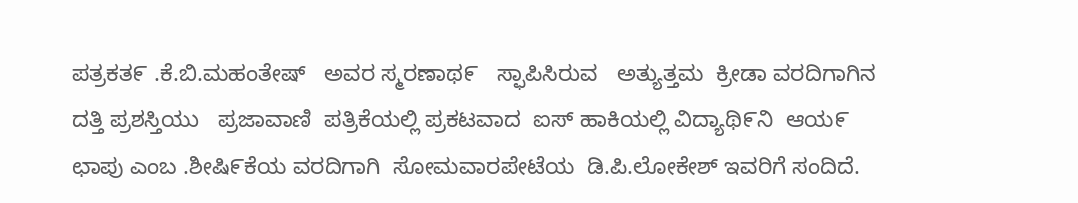ಪತ್ರಕತ೯ .ಕೆ.ಬಿ.ಮಹಂತೇಷ್   ಅವರ ಸ್ಮರಣಾಥ೯   ಸ್ಫಾಪಿಸಿರುವ   ಅತ್ಯುತ್ತಮ  ಕ್ರೀಡಾ ವರದಿಗಾಗಿನ ದತ್ತಿ ಪ್ರಶಸ್ತಿಯು   ಪ್ರಜಾವಾಣಿ  ಪತ್ರಿಕೆಯಲ್ಲಿ ಪ್ರಕಟವಾದ  ಐಸ್ ಹಾಕಿಯಲ್ಲಿ ವಿದ್ಯಾಥಿ೯ನಿ  ಆಯ೯ ಛಾಪು ಎಂಬ .ಶೀಷಿ೯ಕೆಯ ವರದಿಗಾಗಿ  ಸೋಮವಾರಪೇಟೆಯ  ಡಿ.ಪಿ.ಲೋಕೇಶ್ ಇವರಿಗೆ ಸಂದಿದೆ.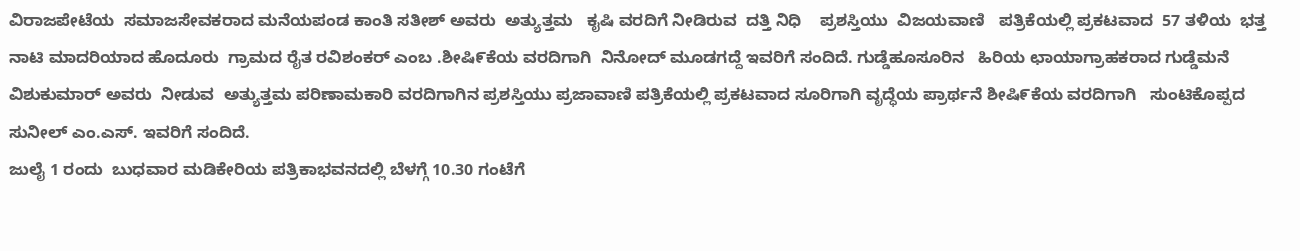ವಿರಾಜಪೇಟೆಯ  ಸಮಾಜಸೇವಕರಾದ ಮನೆಯಪಂಡ ಕಾಂತಿ ಸತೀಶ್ ಅವರು  ಅತ್ಯುತ್ತಮ   ಕೖಷಿ ವರದಿಗೆ ನೀಡಿರುವ  ದತ್ತಿ ನಿಧಿ    ಪ್ರಶಸ್ತಿಯು  ವಿಜಯವಾಣಿ   ಪತ್ರಿಕೆಯಲ್ಲಿ ಪ್ರಕಟವಾದ  57 ತಳಿಯ  ಭತ್ತ ನಾಟಿ ಮಾದರಿಯಾದ ಹೊದೂರು  ಗ್ರಾಮದ ರೈತ ರವಿಶಂಕರ್ ಎಂಬ .ಶೀಷಿ೯ಕೆಯ ವರದಿಗಾಗಿ  ನಿನೋದ್ ಮೂಡಗದ್ದೆ ಇವರಿಗೆ ಸಂದಿದೆ. ಗುಡ್ಡೆಹೂಸೂರಿನ   ಹಿರಿಯ ಛಾಯಾಗ್ರಾಹಕರಾದ ಗುಡ್ಡೆಮನೆ ವಿಶುಕುಮಾರ್ ಅವರು  ನೀಡುವ  ಅತ್ಯುತ್ತಮ ಪರಿಣಾಮಕಾರಿ ವರದಿಗಾಗಿನ ಪ್ರಶಸ್ತಿಯು ಪ್ರಜಾವಾಣಿ ಪತ್ರಿಕೆಯಲ್ಲಿ ಪ್ರಕಟವಾದ ಸೂರಿಗಾಗಿ ವೃದ್ಧೆಯ ಪ್ರಾರ್ಥನೆ ಶೀಷಿ೯ಕೆಯ ವರದಿಗಾಗಿ   ಸುಂಟಿಕೊಪ್ಪದ ಸುನೀಲ್ ಎಂ.ಎಸ್. ಇವರಿಗೆ ಸಂದಿದೆ.
ಜುಲೈ 1 ರಂದು  ಬುಧವಾರ ಮಡಿಕೇರಿಯ ಪತ್ರಿಕಾಭವನದಲ್ಲಿ ಬೆಳಗ್ಗೆ 10.30 ಗಂಟೆಗೆ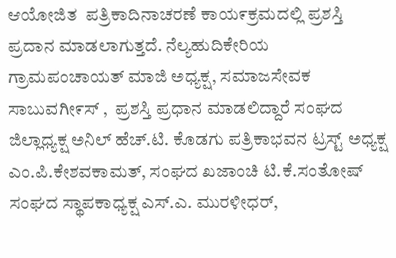ಆಯೋಜಿತ  ಪತ್ರಿಕಾದಿನಾಚರಣೆ ಕಾಯ೯ಕ್ರಮದಲ್ಲಿ ಪ್ರಶಸ್ತಿ ಪ್ರದಾನ ಮಾಡಲಾಗುತ್ತದೆ. ನೆಲ್ಯಹುದಿಕೇರಿಯ ಗ್ರಾಮಪಂಚಾಯತ್ ಮಾಜಿ ಅಧ್ಯಕ್ಷ, ಸಮಾಜಸೇವಕ ಸಾಬುವಗೀ೯ಸ್ ,  ಪ್ರಶಸ್ತಿ ಪ್ರಧಾನ ಮಾಡಲಿದ್ದಾರೆ ಸಂಘದ ಜಿಲ್ಲಾಧ್ಯಕ್ಷ ಅನಿಲ್ ಹೆಚ್.ಟಿ. ಕೊಡಗು ಪತ್ರಿಕಾಭವನ ಟ್ರಸ್ಟ್ ಅಧ್ಯಕ್ಷ ಎಂ.ಪಿ.ಕೇಶವಕಾಮತ್, ಸಂಘದ ಖಜಾಂಚಿ ಟಿ.ಕೆ.ಸಂತೋಷ್ ಸಂಘದ ಸ್ಥಾಪಕಾಧ್ಯಕ್ಷ ಎಸ್.ಎ. ಮುರಳೀಧರ್,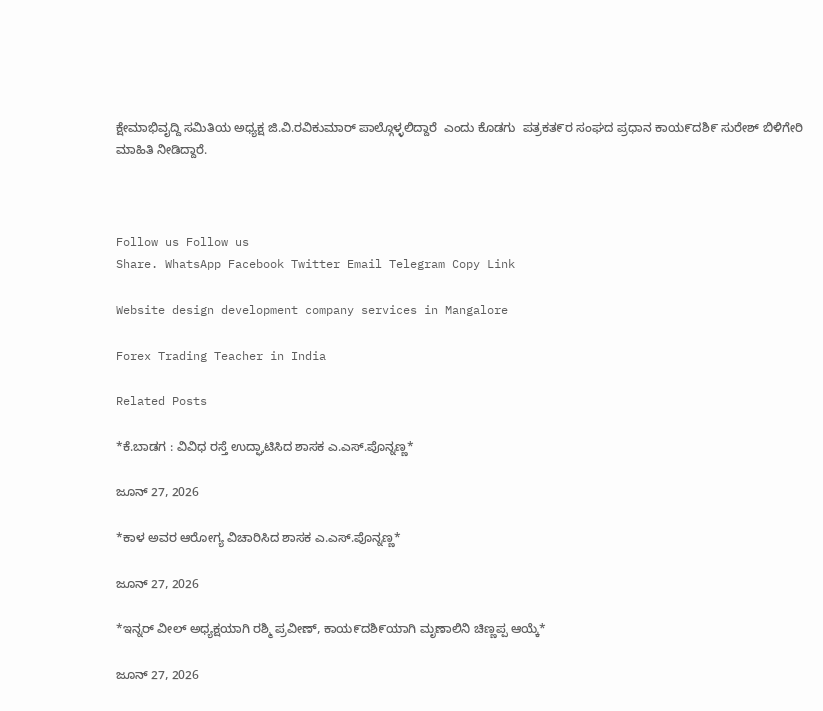ಕ್ಷೇಮಾಭಿವೖದ್ದಿ ಸಮಿತಿಯ ಅಧ್ಯಕ್ಷ ಜಿ.ವಿ.ರವಿಕುಮಾರ್ ಪಾಲ್ಗೊಳ್ಳಲಿದ್ದಾರೆ  ಎಂದು ಕೊಡಗು  ಪತ್ರಕತ೯ರ ಸಂಘದ ಪ್ರಧಾನ ಕಾಯ೯ದಶಿ೯ ಸುರೇಶ್ ಬಿಳಿಗೇರಿ ಮಾಹಿತಿ ನೀಡಿದ್ದಾರೆ.



Follow us Follow us
Share. WhatsApp Facebook Twitter Email Telegram Copy Link

Website design development company services in Mangalore

Forex Trading Teacher in India

Related Posts

*ಕೆ.ಬಾಡಗ : ವಿವಿಧ ರಸ್ತೆ ಉದ್ಘಾಟಿಸಿದ ಶಾಸಕ ಎ.ಎಸ್.ಪೊನ್ನಣ್ಣ*

ಜೂನ್ 27, 2026

*ಕಾಳ ಅವರ ಆರೋಗ್ಯ ವಿಚಾರಿಸಿದ ಶಾಸಕ ಎ.ಎಸ್.ಪೊನ್ನಣ್ಣ*

ಜೂನ್ 27, 2026

*ಇನ್ನರ್ ವೀಲ್ ಅಧ್ಯಕ್ಷಯಾಗಿ ರಶ್ಮಿ ಪ್ರವೀಣ್, ಕಾಯ೯ದಶಿ೯ಯಾಗಿ ಮೃಣಾಲಿನಿ ಚಿಣ್ಣಪ್ಪ ಆಯ್ಕೆ*

ಜೂನ್ 27, 2026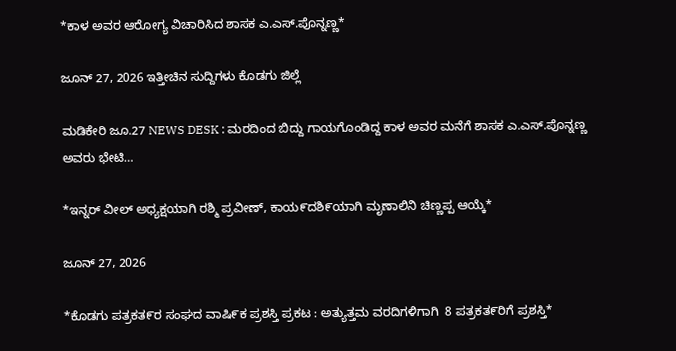*ಕಾಳ ಅವರ ಆರೋಗ್ಯ ವಿಚಾರಿಸಿದ ಶಾಸಕ ಎ.ಎಸ್.ಪೊನ್ನಣ್ಣ*

ಜೂನ್ 27, 2026 ಇತ್ತೀಚಿನ ಸುದ್ದಿಗಳು ಕೊಡಗು ಜಿಲ್ಲೆ

ಮಡಿಕೇರಿ ಜೂ.27 NEWS DESK : ಮರದಿಂದ ಬಿದ್ದು ಗಾಯಗೊಂಡಿದ್ದ ಕಾಳ ಅವರ ಮನೆಗೆ ಶಾಸಕ ಎ.ಎಸ್.ಪೊನ್ನಣ್ಣ ಅವರು ಭೇಟಿ…

*ಇನ್ನರ್ ವೀಲ್ ಅಧ್ಯಕ್ಷಯಾಗಿ ರಶ್ಮಿ ಪ್ರವೀಣ್, ಕಾಯ೯ದಶಿ೯ಯಾಗಿ ಮೃಣಾಲಿನಿ ಚಿಣ್ಣಪ್ಪ ಆಯ್ಕೆ*

ಜೂನ್ 27, 2026

*ಕೊಡಗು ಪತ್ರಕತ೯ರ ಸಂಘದ ವಾಷಿ೯ಕ ಪ್ರಶಸ್ತಿ ಪ್ರಕಟ : ಅತ್ಯುತ್ತಮ ವರದಿಗಳಿಗಾಗಿ  8 ಪತ್ರಕತ೯ರಿಗೆ ಪ್ರಶಸ್ತಿ*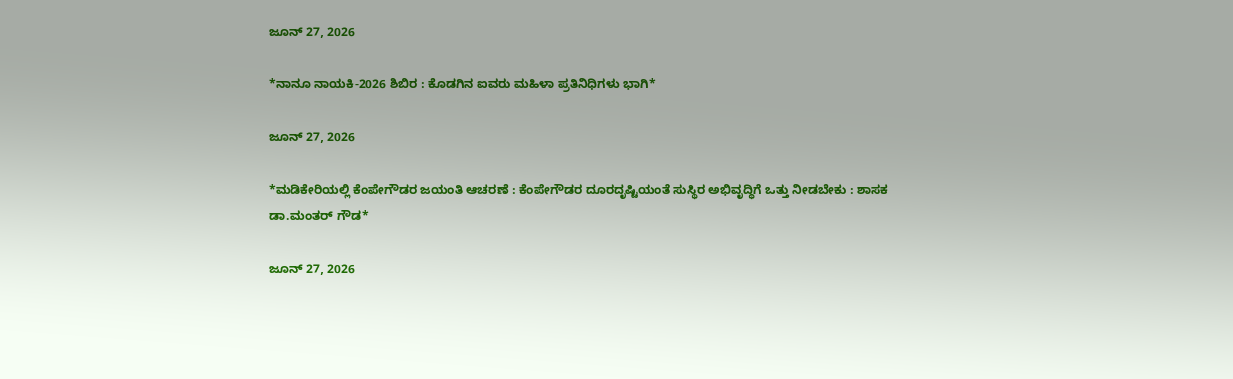ಜೂನ್ 27, 2026

*ನಾನೂ ನಾಯಕಿ-2026 ಶಿಬಿರ : ಕೊಡಗಿನ ಐವರು ಮಹಿಳಾ ಪ್ರತಿನಿಧಿಗಳು ಭಾಗಿ*

ಜೂನ್ 27, 2026

*ಮಡಿಕೇರಿಯಲ್ಲಿ ಕೆಂಪೇಗೌಡರ ಜಯಂತಿ ಆಚರಣೆ : ಕೆಂಪೇಗೌಡರ ದೂರದೃಷ್ಟಿಯಂತೆ ಸುಸ್ಥಿರ ಅಭಿವೃದ್ಧಿಗೆ ಒತ್ತು ನೀಡಬೇಕು : ಶಾಸಕ ಡಾ.ಮಂತರ್ ಗೌಡ*

ಜೂನ್ 27, 2026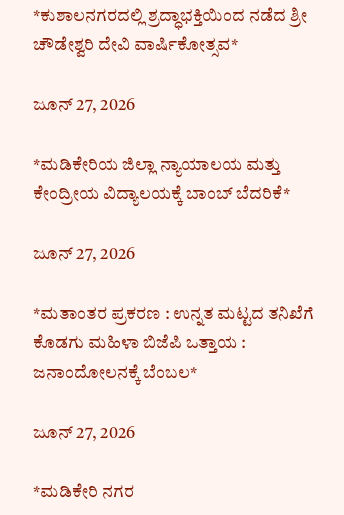*ಕುಶಾಲನಗರದಲ್ಲಿ ಶ್ರದ್ಧಾಭಕ್ತಿಯಿಂದ ನಡೆದ ಶ್ರೀ ಚೌಡೇಶ್ವರಿ ದೇವಿ ವಾರ್ಷಿಕೋತ್ಸವ*

ಜೂನ್ 27, 2026

*ಮಡಿಕೇರಿಯ ಜಿಲ್ಲಾ ನ್ಯಾಯಾಲಯ ಮತ್ತು ಕೇಂದ್ರೀಯ ವಿದ್ಯಾಲಯಕ್ಕೆ ಬಾಂಬ್ ಬೆದರಿಕೆ*

ಜೂನ್ 27, 2026

*ಮತಾಂತರ ಪ್ರಕರಣ : ಉನ್ನತ ಮಟ್ಟದ ತನಿಖೆಗೆ ಕೊಡಗು ಮಹಿಳಾ ಬಿಜೆಪಿ ಒತ್ತಾಯ : ಜನಾಂದೋಲನಕ್ಕೆ ಬೆಂಬಲ*

ಜೂನ್ 27, 2026

*ಮಡಿಕೇರಿ ನಗರ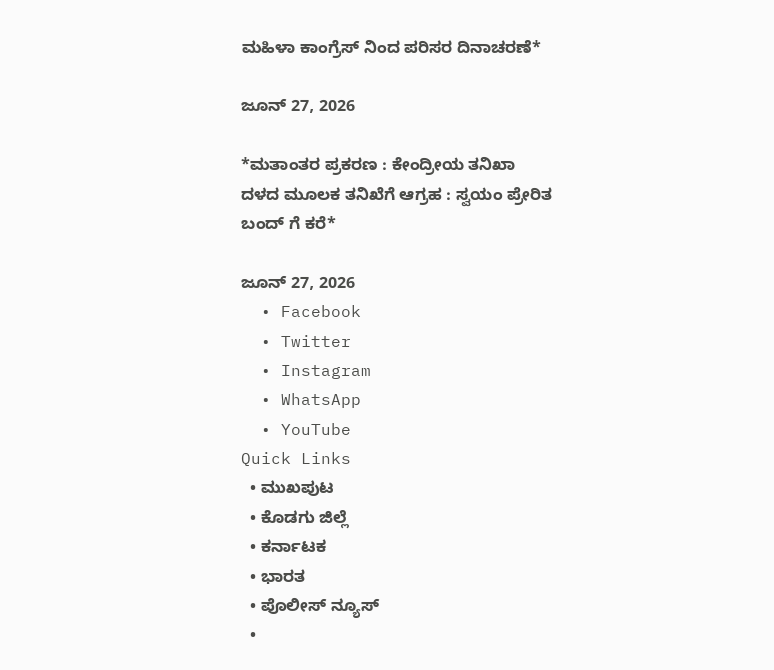ಮಹಿಳಾ ಕಾಂಗ್ರೆಸ್ ನಿಂದ ಪರಿಸರ ದಿನಾಚರಣೆ*

ಜೂನ್ 27, 2026

*ಮತಾಂತರ ಪ್ರಕರಣ : ಕೇಂದ್ರೀಯ ತನಿಖಾ ದಳದ ಮೂಲಕ ತನಿಖೆಗೆ ಆಗ್ರಹ : ಸ್ವಯಂ ಪ್ರೇರಿತ ಬಂದ್ ಗೆ ಕರೆ*

ಜೂನ್ 27, 2026
  • Facebook
  • Twitter
  • Instagram
  • WhatsApp
  • YouTube
Quick Links
  • ಮುಖಪುಟ
  • ಕೊಡಗು ಜಿಲ್ಲೆ
  • ಕರ್ನಾಟಕ
  • ಭಾರತ
  • ಪೊಲೀಸ್ ನ್ಯೂಸ್
  •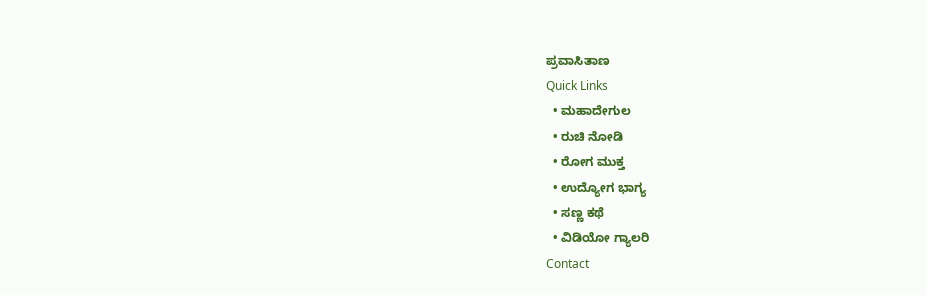ಪ್ರವಾಸಿತಾಣ
Quick Links
  • ಮಹಾದೇಗುಲ
  • ರುಚಿ ನೋಡಿ
  • ರೋಗ ಮುಕ್ತ
  • ಉದ್ಯೋಗ ಭಾಗ್ಯ
  • ಸಣ್ಣ ಕಥೆ
  • ವಿಡಿಯೋ ಗ್ಯಾಲರಿ
Contact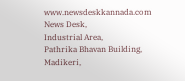www.newsdeskkannada.com
News Desk,
Industrial Area,
Pathrika Bhavan Building,
Madikeri,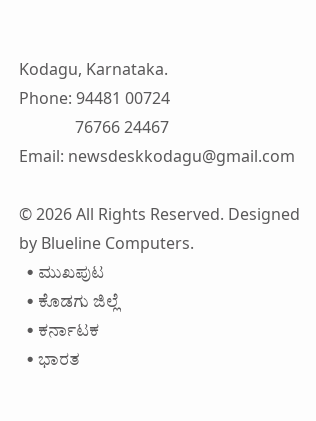Kodagu, Karnataka.
Phone: 94481 00724
              76766 24467
Email: newsdeskkodagu@gmail.com

© 2026 All Rights Reserved. Designed by Blueline Computers.
  • ಮುಖಪುಟ
  • ಕೊಡಗು ಜಿಲ್ಲೆ
  • ಕರ್ನಾಟಕ
  • ಭಾರತ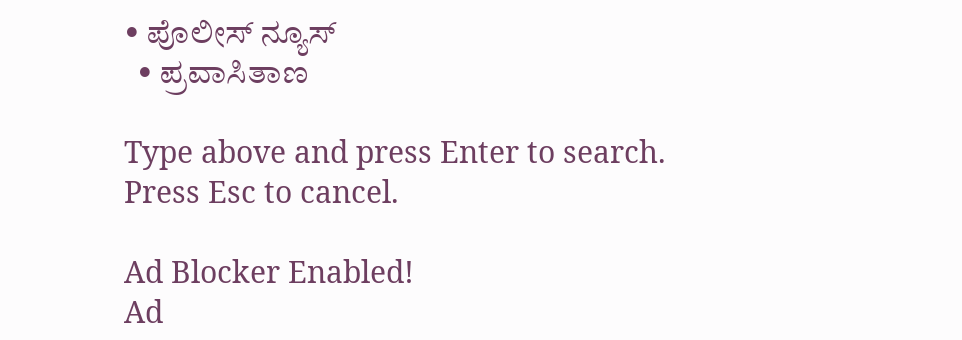• ಪೊಲೀಸ್ ನ್ಯೂಸ್
  • ಪ್ರವಾಸಿತಾಣ

Type above and press Enter to search. Press Esc to cancel.

Ad Blocker Enabled!
Ad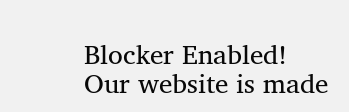Blocker Enabled!
Our website is made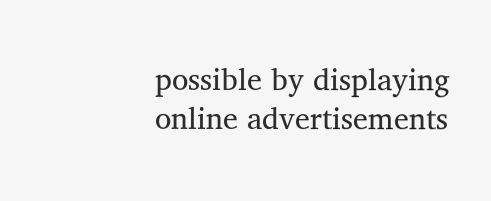possible by displaying online advertisements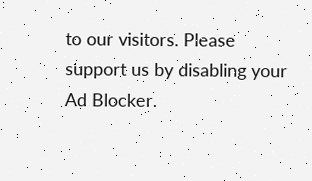to our visitors. Please support us by disabling your Ad Blocker.